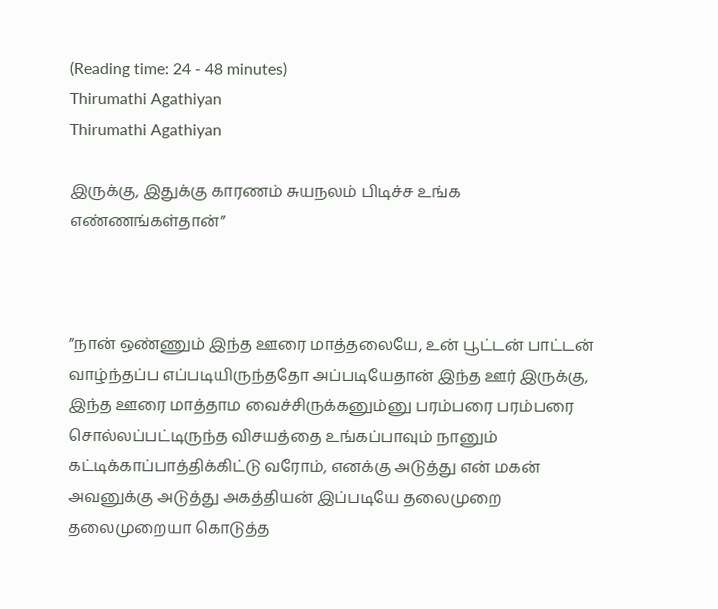(Reading time: 24 - 48 minutes)
Thirumathi Agathiyan
Thirumathi Agathiyan

இருக்கு, இதுக்கு காரணம் சுயநலம் பிடிச்ச உங்க எண்ணங்கள்தான்”



”நான் ஒண்ணும் இந்த ஊரை மாத்தலையே, உன் பூட்டன் பாட்டன் வாழ்ந்தப்ப எப்படியிருந்ததோ அப்படியேதான் இந்த ஊர் இருக்கு, இந்த ஊரை மாத்தாம வைச்சிருக்கனும்னு பரம்பரை பரம்பரை சொல்லப்பட்டிருந்த விசயத்தை உங்கப்பாவும் நானும் கட்டிக்காப்பாத்திக்கிட்டு வரோம், எனக்கு அடுத்து என் மகன் அவனுக்கு அடுத்து அகத்தியன் இப்படியே தலைமுறை தலைமுறையா கொடுத்த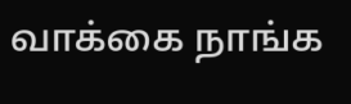வாக்கை நாங்க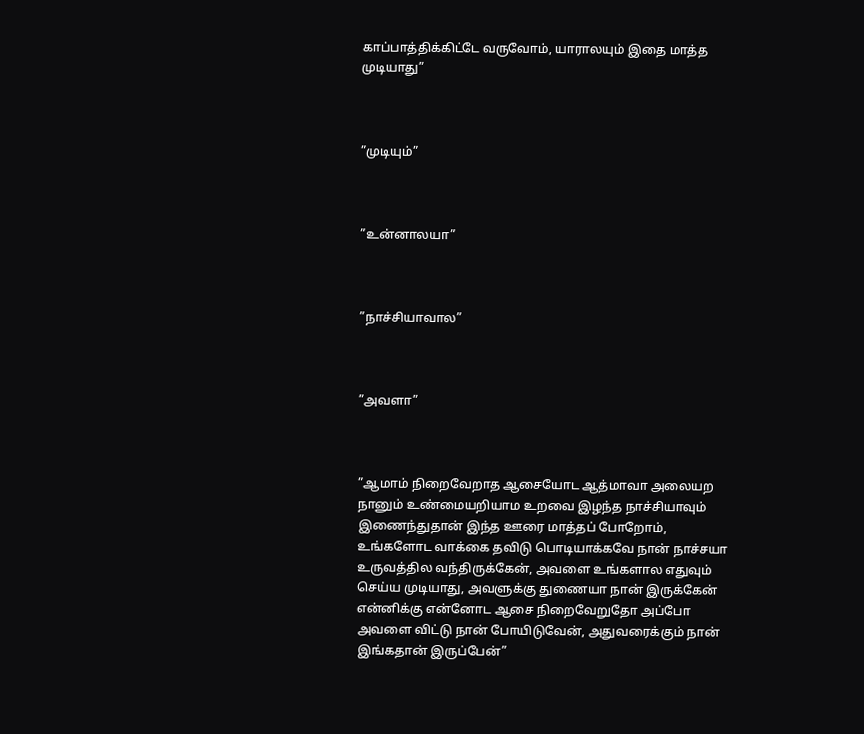காப்பாத்திக்கிட்டே வருவோம், யாராலயும் இதை மாத்த முடியாது”



”முடியும்”



”உன்னாலயா”



”நாச்சியாவால”



”அவளா”



”ஆமாம் நிறைவேறாத ஆசையோட ஆத்மாவா அலையற நானும் உண்மையறியாம உறவை இழந்த நாச்சியாவும் இணைந்துதான் இந்த ஊரை மாத்தப் போறோம், உங்களோட வாக்கை தவிடு பொடியாக்கவே நான் நாச்சயா உருவத்தில வந்திருக்கேன், அவளை உங்களால எதுவும் செய்ய முடியாது, அவளுக்கு துணையா நான் இருக்கேன் என்னிக்கு என்னோட ஆசை நிறைவேறுதோ அப்போ அவளை விட்டு நான் போயிடுவேன், அதுவரைக்கும் நான் இங்கதான் இருப்பேன்”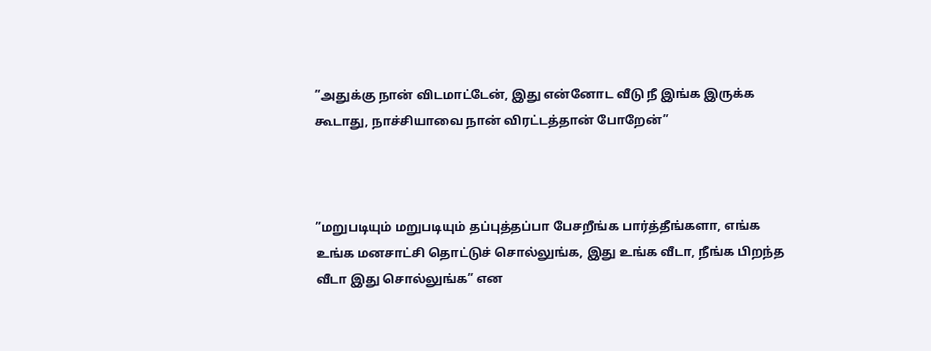”அதுக்கு நான் விடமாட்டேன், இது என்னோட வீடு நீ இங்க இருக்க கூடாது, நாச்சியாவை நான் விரட்டத்தான் போறேன்”



”மறுபடியும் மறுபடியும் தப்புத்தப்பா பேசறீங்க பார்த்தீங்களா, எங்க உங்க மனசாட்சி தொட்டுச் சொல்லுங்க, இது உங்க வீடா, நீங்க பிறந்த வீடா இது சொல்லுங்க” என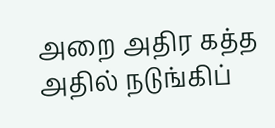அறை அதிர கத்த அதில் நடுங்கிப்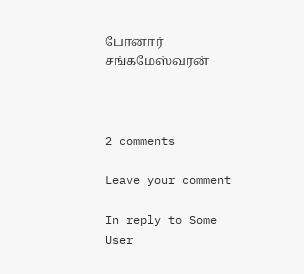போனார் சங்கமேஸ்வரன்



2 comments

Leave your comment

In reply to Some User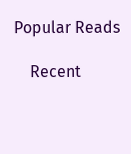Popular Reads

    Recent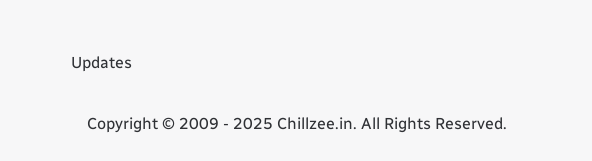Updates

    Copyright © 2009 - 2025 Chillzee.in. All Rights Reserved.